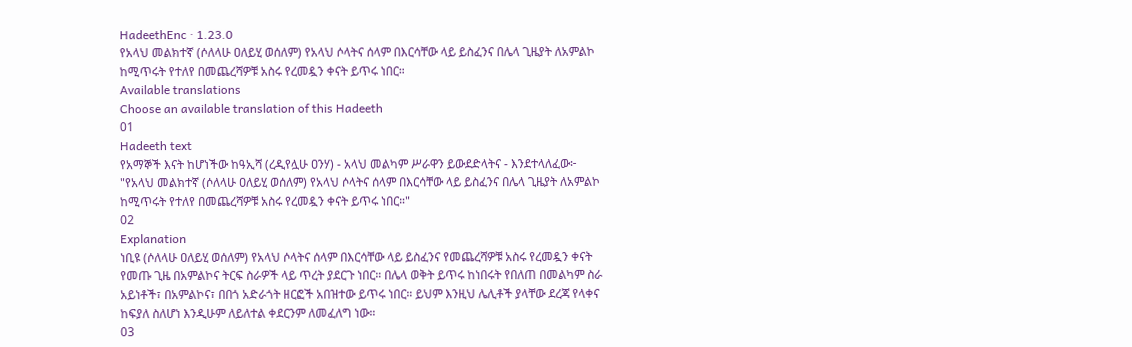HadeethEnc · 1.23.0
የአላህ መልክተኛ (ሶለላሁ ዐለይሂ ወሰለም) የአላህ ሶላትና ሰላም በእርሳቸው ላይ ይስፈንና በሌላ ጊዜያት ለአምልኮ ከሚጥሩት የተለየ በመጨረሻዎቹ አስሩ የረመዷን ቀናት ይጥሩ ነበር።
Available translations
Choose an available translation of this Hadeeth
01
Hadeeth text
የአማኞች እናት ከሆነችው ከዓኢሻ (ረዲየሏሁ ዐንሃ) - አላህ መልካም ሥራዋን ይውደድላትና - እንደተላለፈው፦ "የአላህ መልክተኛ (ሶለላሁ ዐለይሂ ወሰለም) የአላህ ሶላትና ሰላም በእርሳቸው ላይ ይስፈንና በሌላ ጊዜያት ለአምልኮ ከሚጥሩት የተለየ በመጨረሻዎቹ አስሩ የረመዷን ቀናት ይጥሩ ነበር።"
02
Explanation
ነቢዩ (ሶለላሁ ዐለይሂ ወሰለም) የአላህ ሶላትና ሰላም በእርሳቸው ላይ ይስፈንና የመጨረሻዎቹ አስሩ የረመዷን ቀናት የመጡ ጊዜ በአምልኮና ትርፍ ስራዎች ላይ ጥረት ያደርጉ ነበር። በሌላ ወቅት ይጥሩ ከነበሩት የበለጠ በመልካም ስራ አይነቶች፣ በአምልኮና፣ በበጎ አድራጎት ዘርፎች አበዝተው ይጥሩ ነበር። ይህም እንዚህ ሌሊቶች ያላቸው ደረጃ የላቀና ከፍያለ ስለሆነ እንዲሁም ለይለተል ቀደርንም ለመፈለግ ነው።
03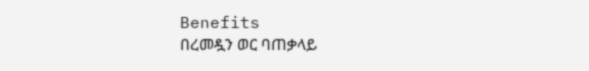Benefits
በረመዷን ወር ባጠቃላይ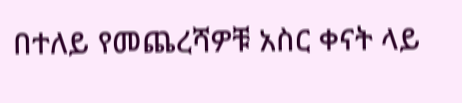በተለይ የመጨረሻዎቹ አስር ቀናት ላይ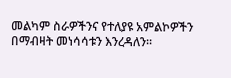መልካም ስራዎችንና የተለያዩ አምልኮዎችን በማብዛት መነሳሳቱን እንረዳለን።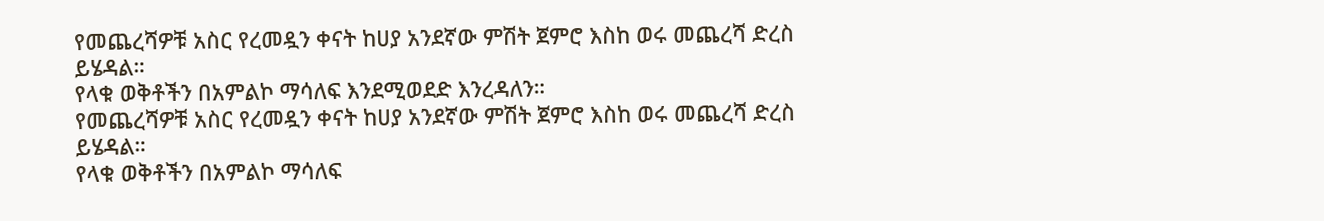የመጨረሻዎቹ አስር የረመዷን ቀናት ከሀያ አንደኛው ምሽት ጀምሮ እስከ ወሩ መጨረሻ ድረስ ይሄዳል።
የላቁ ወቅቶችን በአምልኮ ማሳለፍ እንደሚወደድ እንረዳለን።
የመጨረሻዎቹ አስር የረመዷን ቀናት ከሀያ አንደኛው ምሽት ጀምሮ እስከ ወሩ መጨረሻ ድረስ ይሄዳል።
የላቁ ወቅቶችን በአምልኮ ማሳለፍ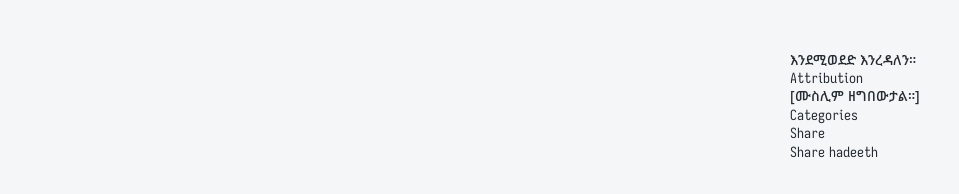እንደሚወደድ እንረዳለን።
Attribution
[ሙስሊም ዘግበውታል።]
Categories
Share
Share hadeeth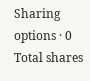Sharing options · 0 Total shares